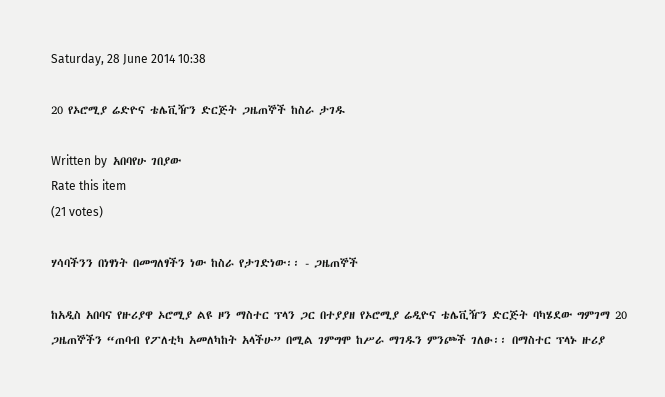Saturday, 28 June 2014 10:38

20 የኦሮሚያ ሬድዮና ቴሌቪዥን ድርጅት ጋዜጠኞች ከስራ ታገዱ

Written by  አበባየሁ ገበያው
Rate this item
(21 votes)

ሃሳባችንን በነፃነት በመግለፃችን ነው ከስራ የታገድነው፡፡ - ጋዜጠኞች

ከአዲስ አበባና የዙሪያዋ ኦሮሚያ ልዩ ዞን ማስተር ፕላን ጋር በተያያዘ የኦሮሚያ ሬዲዮና ቴሌቪዥን ድርጅት ባካሄደው ግምገማ 20 ጋዜጠኞችን “ጠባብ የፖለቲካ አመለካከት አላችሁ” በሚል ገምግሞ ከሥራ ማገዱን ምንጮች ገለፁ፡፡ በማስተር ፕላኑ ዙሪያ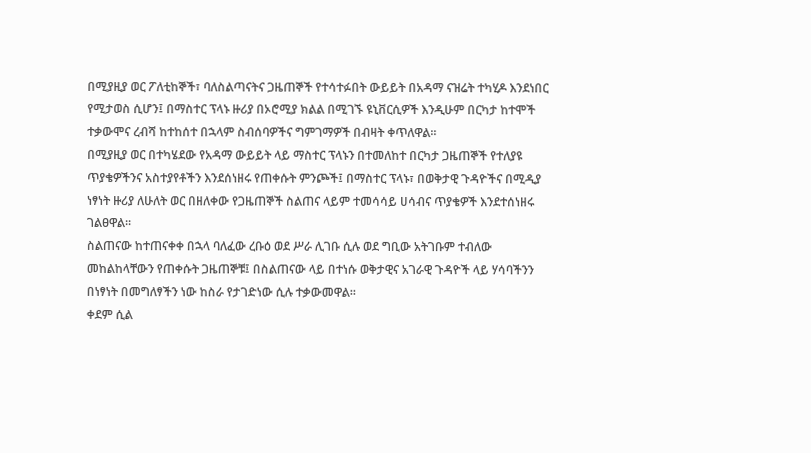በሚያዚያ ወር ፖለቲከኞች፣ ባለስልጣናትና ጋዜጠኞች የተሳተፉበት ውይይት በአዳማ ናዝሬት ተካሂዶ እንደነበር የሚታወስ ሲሆን፤ በማስተር ፕላኑ ዙሪያ በኦሮሚያ ክልል በሚገኙ ዩኒቨርሲዎች እንዲሁም በርካታ ከተሞች ተቃውሞና ረብሻ ከተከሰተ በኋላም ስብሰባዎችና ግምገማዎች በብዛት ቀጥለዋል፡፡
በሚያዚያ ወር በተካሄደው የአዳማ ውይይት ላይ ማስተር ፕላኑን በተመለከተ በርካታ ጋዜጠኞች የተለያዩ ጥያቄዎችንና አስተያየቶችን እንደሰነዘሩ የጠቀሱት ምንጮች፤ በማስተር ፕላኑ፣ በወቅታዊ ጉዳዮችና በሚዲያ ነፃነት ዙሪያ ለሁለት ወር በዘለቀው የጋዜጠኞች ስልጠና ላይም ተመሳሳይ ሀሳብና ጥያቄዎች እንደተሰነዘሩ ገልፀዋል፡፡
ስልጠናው ከተጠናቀቀ በኋላ ባለፈው ረቡዕ ወደ ሥራ ሊገቡ ሲሉ ወደ ግቢው አትገቡም ተብለው መከልከላቸውን የጠቀሱት ጋዜጠኞቹ፤ በስልጠናው ላይ በተነሱ ወቅታዊና አገራዊ ጉዳዮች ላይ ሃሳባችንን በነፃነት በመግለፃችን ነው ከስራ የታገድነው ሲሉ ተቃውመዋል፡፡
ቀደም ሲል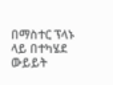በማስተር ፕላኑ ላይ በተካሄደ ውይይት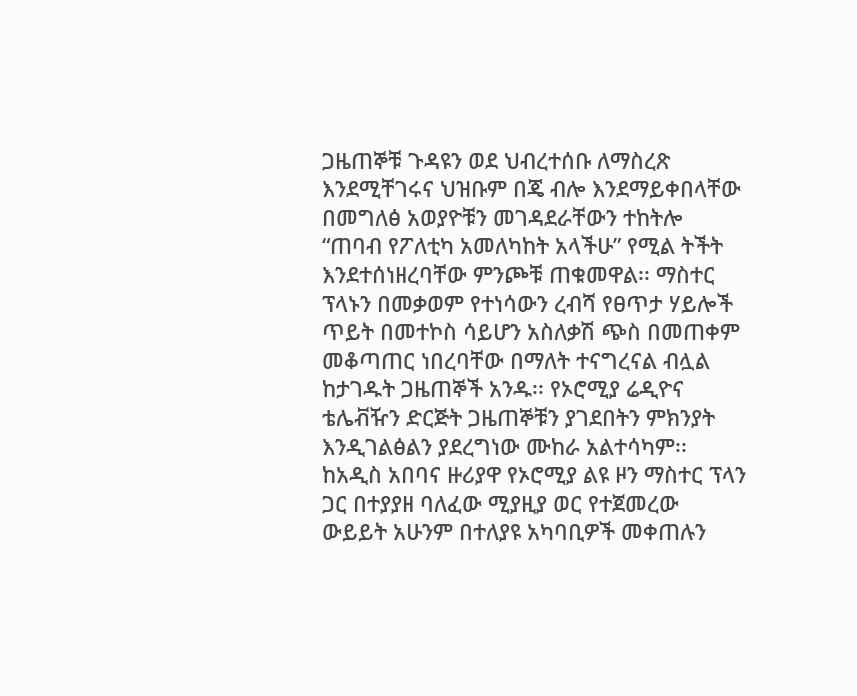ጋዜጠኞቹ ጉዳዩን ወደ ህብረተሰቡ ለማስረጽ እንደሚቸገሩና ህዝቡም በጄ ብሎ እንደማይቀበላቸው በመግለፅ አወያዮቹን መገዳደራቸውን ተከትሎ “ጠባብ የፖለቲካ አመለካከት አላችሁ” የሚል ትችት እንደተሰነዘረባቸው ምንጮቹ ጠቁመዋል፡፡ ማስተር ፕላኑን በመቃወም የተነሳውን ረብሻ የፀጥታ ሃይሎች ጥይት በመተኮስ ሳይሆን አስለቃሽ ጭስ በመጠቀም መቆጣጠር ነበረባቸው በማለት ተናግረናል ብሏል ከታገዱት ጋዜጠኞች አንዱ፡፡ የኦሮሚያ ሬዲዮና ቴሌቭዥን ድርጅት ጋዜጠኞቹን ያገደበትን ምክንያት እንዲገልፅልን ያደረግነው ሙከራ አልተሳካም፡፡ ከአዲስ አበባና ዙሪያዋ የኦሮሚያ ልዩ ዞን ማስተር ፕላን ጋር በተያያዘ ባለፈው ሚያዚያ ወር የተጀመረው ውይይት አሁንም በተለያዩ አካባቢዎች መቀጠሉን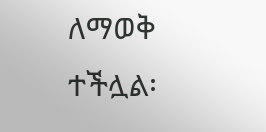ለማወቅ ተችሏል፡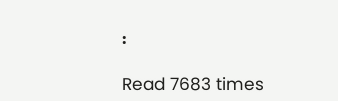፡

Read 7683 times